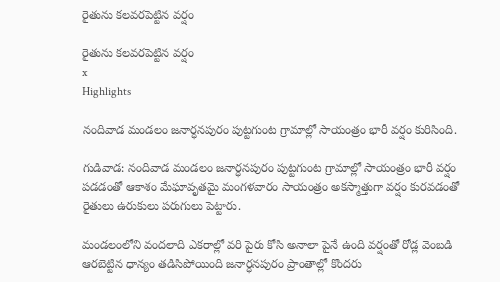రైతును కలవరపెట్టిన వర్షం

రైతును కలవరపెట్టిన వర్షం
x
Highlights

నందివాడ మండలం జనార్ధనపురం పుట్టగుంట గ్రామాల్లో సాయంత్రం భారీ వర్షం కురిసింది.

గుడివాడ: నందివాడ మండలం జనార్ధనపురం పుట్టగుంట గ్రామాల్లో సాయంత్రం భారీ వర్షం పడడంతో ఆకాశం మేఘావృతమై మంగళవారం సాయంత్రం అకస్మాత్తుగా వర్షం కురవడంతో రైతులు ఉరుకులు పరుగులు పెట్టారు.

మండలంలోని వందలాది ఎకరాల్లో వరి పైరు కోసి అనాలా పైనే ఉంది వర్షంతో రోడ్ల వెంబడి ఆరబెట్టిన ధాన్యం తడిసిపోయింది జనార్ధనపురం ప్రాంతాల్లో కొందరు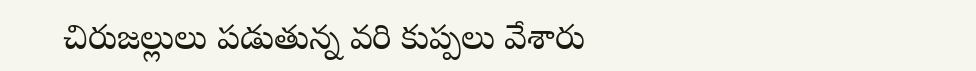చిరుజల్లులు పడుతున్న వరి కుప్పలు వేశారు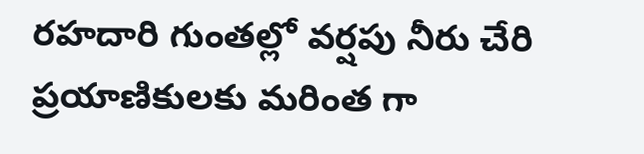రహదారి గుంతల్లో వర్షపు నీరు చేరి ప్రయాణికులకు మరింత గా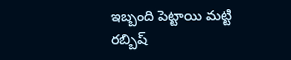ఇబ్బంది పెట్టాయి మట్టి రబ్బిష్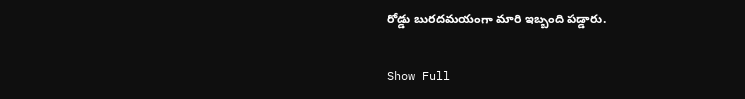రోడ్డు బురదమయంగా మారి ఇబ్బంది పడ్డారు.

Show Full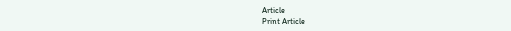Article
Print Article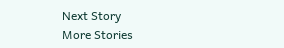Next Story
More Stories